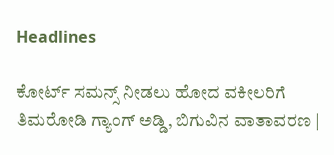Headlines

ಕೋರ್ಟ್ ಸಮನ್ಸ್ ನೀಡಲು ಹೋದ ವಕೀಲರಿಗೆ ತಿಮರೋಡಿ ಗ್ಯಾಂಗ್ ಅಡ್ಡಿ, ಬಿಗುವಿನ ವಾತಾವರಣ |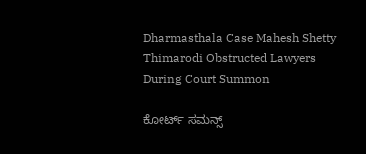Dharmasthala Case Mahesh Shetty Thimarodi Obstructed Lawyers During Court Summon

ಕೋರ್ಟ್ ಸಮನ್ಸ್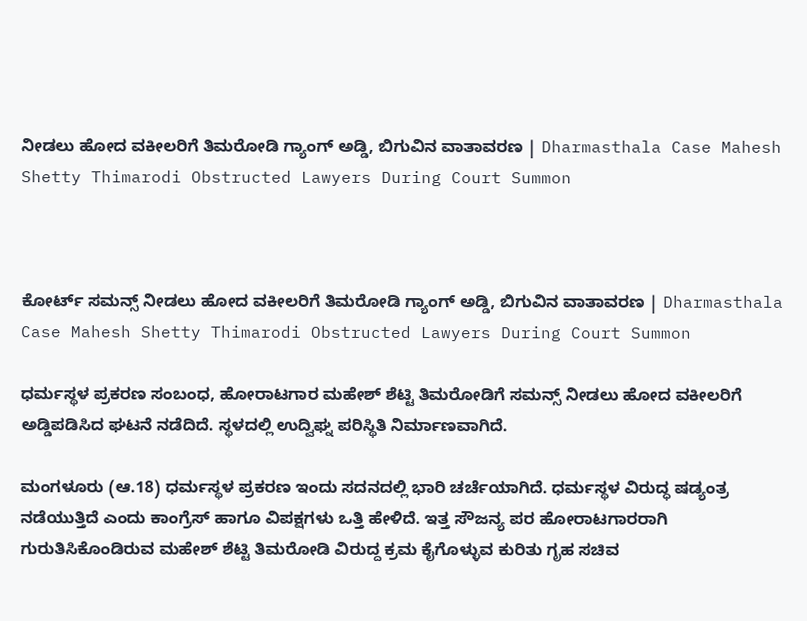ನೀಡಲು ಹೋದ ವಕೀಲರಿಗೆ ತಿಮರೋಡಿ ಗ್ಯಾಂಗ್ ಅಡ್ಡಿ, ಬಿಗುವಿನ ವಾತಾವರಣ | Dharmasthala Case Mahesh Shetty Thimarodi Obstructed Lawyers During Court Summon



ಕೋರ್ಟ್ ಸಮನ್ಸ್ ನೀಡಲು ಹೋದ ವಕೀಲರಿಗೆ ತಿಮರೋಡಿ ಗ್ಯಾಂಗ್ ಅಡ್ಡಿ, ಬಿಗುವಿನ ವಾತಾವರಣ | Dharmasthala Case Mahesh Shetty Thimarodi Obstructed Lawyers During Court Summon

ಧರ್ಮಸ್ಥಳ ಪ್ರಕರಣ ಸಂಬಂಧ, ಹೋರಾಟಗಾರ ಮಹೇಶ್ ಶೆಟ್ಟಿ ತಿಮರೋಡಿಗೆ ಸಮನ್ಸ್ ನೀಡಲು ಹೋದ ವಕೀಲರಿಗೆ ಅಡ್ಡಿಪಡಿಸಿದ ಘಟನೆ ನಡೆದಿದೆ. ಸ್ಥಳದಲ್ಲಿ ಉದ್ವಿಘ್ನ ಪರಿಸ್ಥಿತಿ ನಿರ್ಮಾಣವಾಗಿದೆ.

ಮಂಗಳೂರು (ಆ.18) ಧರ್ಮಸ್ಥಳ ಪ್ರಕರಣ ಇಂದು ಸದನದಲ್ಲಿ ಭಾರಿ ಚರ್ಚೆಯಾಗಿದೆ. ಧರ್ಮಸ್ಥಳ ವಿರುದ್ಧ ಷಡ್ಯಂತ್ರ ನಡೆಯುತ್ತಿದೆ ಎಂದು ಕಾಂಗ್ರೆಸ್ ಹಾಗೂ ವಿಪಕ್ಷಗಳು ಒತ್ತಿ ಹೇಳಿದೆ. ಇತ್ತ ಸೌಜನ್ಯ ಪರ ಹೋರಾಟಗಾರರಾಗಿ ಗುರುತಿಸಿಕೊಂಡಿರುವ ಮಹೇಶ್ ಶೆಟ್ಟಿ ತಿಮರೋಡಿ ವಿರುದ್ದ ಕ್ರಮ ಕೈಗೊಳ್ಳುವ ಕುರಿತು ಗೃಹ ಸಚಿವ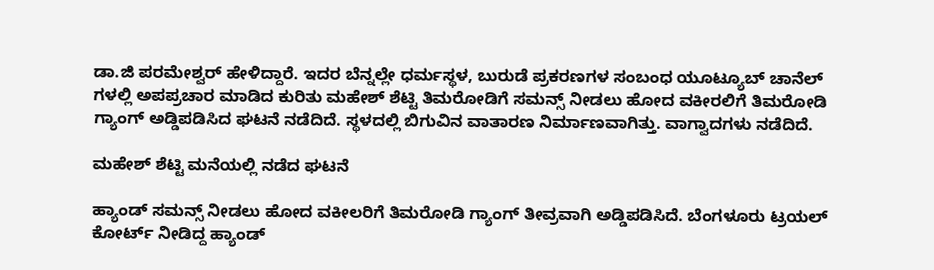ಡಾ.ಜಿ ಪರಮೇಶ್ವರ್ ಹೇಳಿದ್ದಾರೆ. ಇದರ ಬೆನ್ನಲ್ಲೇ ಧರ್ಮಸ್ಥಳ, ಬುರುಡೆ ಪ್ರಕರಣಗಳ ಸಂಬಂಧ ಯೂಟ್ಯೂಬ್ ಚಾನೆಲ್ ಗಳಲ್ಲಿ ಅಪಪ್ರಚಾರ ಮಾಡಿದ ಕುರಿತು ಮಹೇಶ್ ಶೆಟ್ಟಿ ತಿಮರೋಡಿಗೆ ಸಮನ್ಸ್ ನೀಡಲು ಹೋದ ವಕೀರಲಿಗೆ ತಿಮರೋಡಿ ಗ್ಯಾಂಗ್ ಅಡ್ಡಿಪಡಿಸಿದ ಘಟನೆ ನಡೆದಿದೆ. ಸ್ಥಳದಲ್ಲಿ ಬಿಗುವಿನ ವಾತಾರಣ ನಿರ್ಮಾಣವಾಗಿತ್ತು. ವಾಗ್ವಾದಗಳು ನಡೆದಿದೆ.

ಮಹೇಶ್ ಶೆಟ್ಟಿ ಮನೆಯಲ್ಲಿ ನಡೆದ ಘಟನೆ

ಹ್ಯಾಂಡ್ ಸಮನ್ಸ್ ನೀಡಲು ಹೋದ ವಕೀಲರಿಗೆ ತಿಮರೋಡಿ ಗ್ಯಾಂಗ್ ತೀವ್ರವಾಗಿ ಅಡ್ಡಿಪಡಿಸಿದೆ. ಬೆಂಗಳೂರು ಟ್ರಯಲ್ ಕೋರ್ಟ್ ನೀಡಿದ್ದ ಹ್ಯಾಂಡ್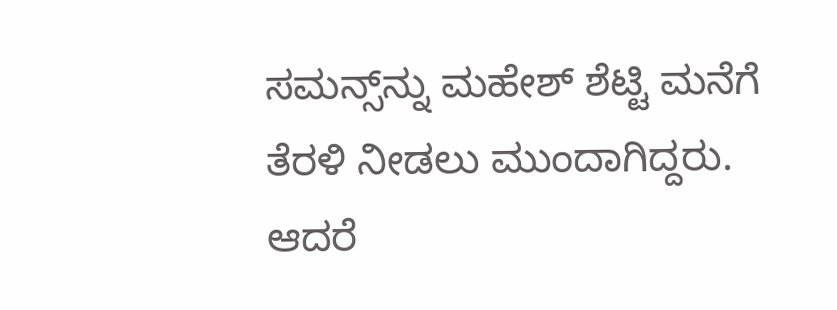ಸಮನ್ಸ್‌ನ್ನು ಮಹೇಶ್ ಶೆಟ್ಟಿ ಮನೆಗೆ ತೆರಳಿ ನೀಡಲು ಮುಂದಾಗಿದ್ದರು. ಆದರೆ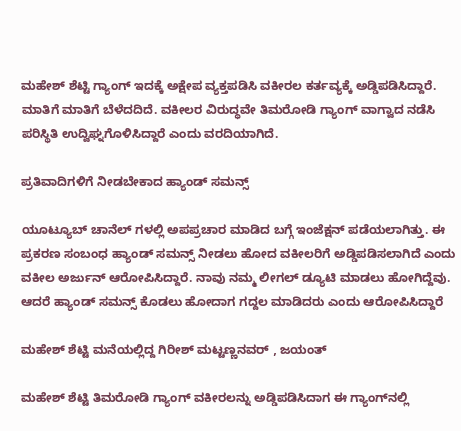ಮಹೇಶ್ ಶೆಟ್ಟಿ ಗ್ಯಾಂಗ್ ಇದಕ್ಕೆ ಅಕ್ಷೇಪ ವ್ಯಕ್ತಪಡಿಸಿ ವಕೀರಲ ಕರ್ತವ್ಯಕ್ಕೆ ಅಡ್ಡಿಪಡಿಸಿದ್ದಾರೆ. ಮಾತಿಗೆ ಮಾತಿಗೆ ಬೆಳೆದದಿದೆ. ವಕೀಲರ ವಿರುದ್ಧವೇ ತಿಮರೋಡಿ ಗ್ಯಾಂಗ್ ವಾಗ್ವಾದ ನಡೆಸಿ ಪರಿಸ್ಥಿತಿ ಉದ್ವಿಘ್ನಗೊಳಿಸಿದ್ದಾರೆ ಎಂದು ವರದಿಯಾಗಿದೆ.

ಪ್ರತಿವಾದಿಗಳಿಗೆ ನೀಡಬೇಕಾದ ಹ್ಯಾಂಡ್ ಸಮನ್ಸ್

ಯೂಟ್ಯೂಬ್ ಚಾನೆಲ್ ಗಳಲ್ಲಿ ಅಪಪ್ರಚಾರ ಮಾಡಿದ ಬಗ್ಗೆ ಇಂಜೆಕ್ಷನ್ ಪಡೆಯಲಾಗಿತ್ತು. ಈ ಪ್ರಕರಣ ಸಂಬಂಧ ಹ್ಯಾಂಡ್ ಸಮನ್ಸ್ ನೀಡಲು ಹೋದ ವಕೀಲರಿಗೆ ಅಡ್ಡಿಪಡಿಸಲಾಗಿದೆ ಎಂದು ವಕೀಲ ಅರ್ಜುನ್ ಆರೋಪಿಸಿದ್ದಾರೆ. ನಾವು ನಮ್ಮ ಲೀಗಲ್ ಡ್ಯೂಟಿ ಮಾಡಲು ಹೋಗಿದ್ದೆವು. ಆದರೆ ಹ್ಯಾಂಡ್ ಸಮನ್ಸ್ ಕೊಡಲು ಹೋದಾಗ ಗದ್ದಲ ಮಾಡಿದರು ಎಂದು ಆರೋಪಿಸಿದ್ದಾರೆ

ಮಹೇಶ್ ಶೆಟ್ಟಿ ಮನೆಯಲ್ಲಿದ್ದ ಗಿರೀಶ್ ಮಟ್ಟಣ್ಣನವರ್ , ಜಯಂತ್

ಮಹೇಶ್ ಶೆಟ್ಟಿ ತಿಮರೋಡಿ ಗ್ಯಾಂಗ್ ವಕೀರಲನ್ನು ಅಡ್ಡಿಪಡಿಸಿದಾಗ ಈ ಗ್ಯಾಂಗ್‌ನಲ್ಲಿ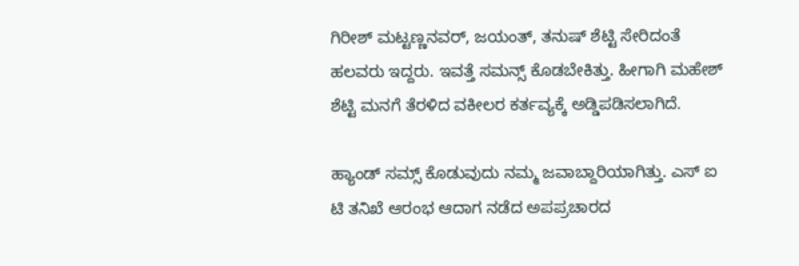ಗಿರೀಶ್ ಮಟ್ಟಣ್ಣನವರ್, ಜಯಂತ್, ತನುಷ್ ಶೆಟ್ಟಿ ಸೇರಿದಂತೆ ಹಲವರು ಇದ್ದರು. ಇವತ್ತೆ ಸಮನ್ಸ್ ಕೊಡಬೇಕಿತ್ತು. ಹೀಗಾಗಿ ಮಹೇಶ್ ಶೆಟ್ಟಿ ಮನಗೆ ತೆರಳಿದ ವಕೀಲರ ಕರ್ತವ್ಯಕ್ಕೆ ಅಡ್ಡಿಪಡಿಸಲಾಗಿದೆ.

ಹ್ಯಾಂಡ್ ಸಮ್ಸ್ ಕೊಡುವುದು ನಮ್ಮ ಜವಾಬ್ದಾರಿಯಾಗಿತ್ತು. ಎಸ್ ಐ ಟಿ ತನಿಖೆ ಆರಂಭ ಆದಾಗ ನಡೆದ ಅಪಪ್ರಚಾರದ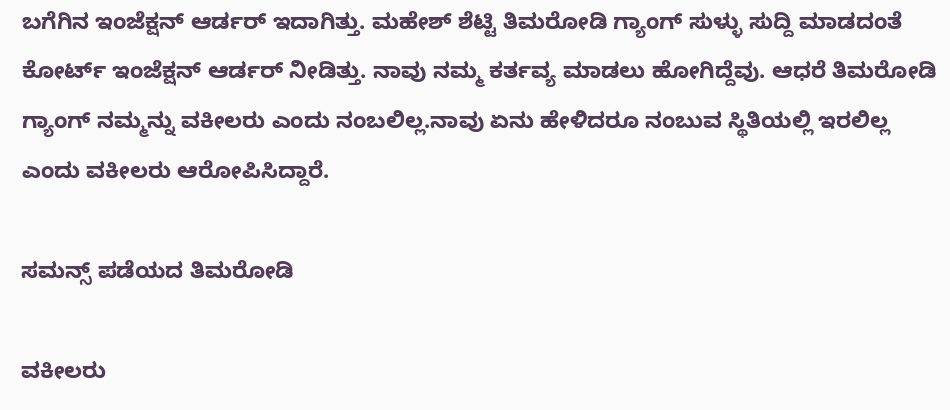ಬಗೆಗಿನ ಇಂಜೆಕ್ಷನ್ ಆರ್ಡರ್ ಇದಾಗಿತ್ತು. ಮಹೇಶ್ ಶೆಟ್ಟಿ ತಿಮರೋಡಿ ಗ್ಯಾಂಗ್ ಸುಳ್ಳು ಸುದ್ದಿ ಮಾಡದಂತೆ ಕೋರ್ಟ್ ಇಂಜೆಕ್ಷನ್ ಆರ್ಡರ್ ನೀಡಿತ್ತು. ನಾವು ನಮ್ಮ ಕರ್ತವ್ಯ ಮಾಡಲು ಹೋಗಿದ್ದೆವು. ಆಧರೆ ತಿಮರೋಡಿ ಗ್ಯಾಂಗ್ ನಮ್ಮನ್ನು ವಕೀಲರು ಎಂದು ನಂಬಲಿಲ್ಲ.ನಾವು ಏನು ಹೇಳಿದರೂ ನಂಬುವ ಸ್ಥಿತಿಯಲ್ಲಿ ಇರಲಿಲ್ಲ ಎಂದು ವಕೀಲರು ಆರೋಪಿಸಿದ್ದಾರೆ.

ಸಮನ್ಸ್ ಪಡೆಯದ ತಿಮರೋಡಿ

ವಕೀಲರು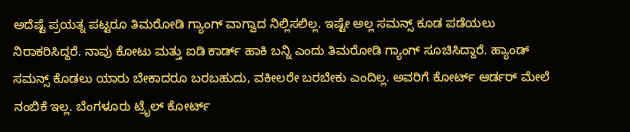ಅದೆಷ್ಟೆ ಪ್ರಯತ್ನ ಪಟ್ಟರೂ ತಿಮರೋಡಿ ಗ್ಯಾಂಗ್ ವಾಗ್ವಾದ ನಿಲ್ಲಿಸಲಿಲ್ಲ. ಇಷ್ಟೇ ಅಲ್ಲ ಸಮನ್ಸ್ ಕೂಡ ಪಡೆಯಲು ನಿರಾಕರಿಸಿದ್ದರೆ. ನಾವು ಕೋಟು ಮತ್ತು ಐಡಿ ಕಾರ್ಡ್ ಹಾಕಿ ಬನ್ನಿ ಎಂದು ತಿಮರೋಡಿ ಗ್ಯಾಂಗ್ ಸೂಚಿಸಿದ್ದಾರೆ. ಹ್ಯಾಂಡ್ ಸಮನ್ಸ್ ಕೊಡಲು ಯಾರು ಬೇಕಾದರೂ ಬರಬಹುದು, ವಕೀಲರೇ ಬರಬೇಕು ಎಂದಿಲ್ಲ. ಅವರಿಗೆ ಕೋರ್ಟ್ ಆರ್ಡರ್ ಮೇಲೆ ನಂಬಿಕೆ ಇಲ್ಲ. ಬೆಂಗಳೂರು ಟ್ರೈಲ್ ಕೋರ್ಟ್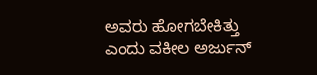ಅವರು ಹೋಗಬೇಕಿತ್ತು ಎಂದು ವಕೀಲ ಅರ್ಜುನ್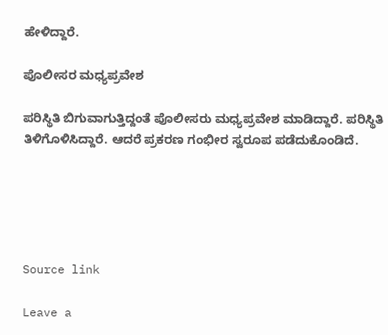ಹೇಳಿದ್ದಾರೆ.

ಪೊಲೀಸರ ಮಧ್ಯಪ್ರವೇಶ

ಪರಿಸ್ಥಿತಿ ಬಿಗುವಾಗುತ್ತಿದ್ದಂತೆ ಪೊಲೀಸರು ಮಧ್ಯಪ್ರವೇಶ ಮಾಡಿದ್ದಾರೆ. ಪರಿಸ್ಥಿತಿ ತಿಳಿಗೊಳಿಸಿದ್ದಾರೆ. ಆದರೆ ಪ್ರಕರಣ ಗಂಭೀರ ಸ್ವರೂಪ ಪಡೆದುಕೊಂಡಿದೆ.





Source link

Leave a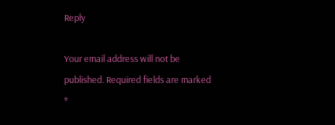Reply

Your email address will not be published. Required fields are marked *